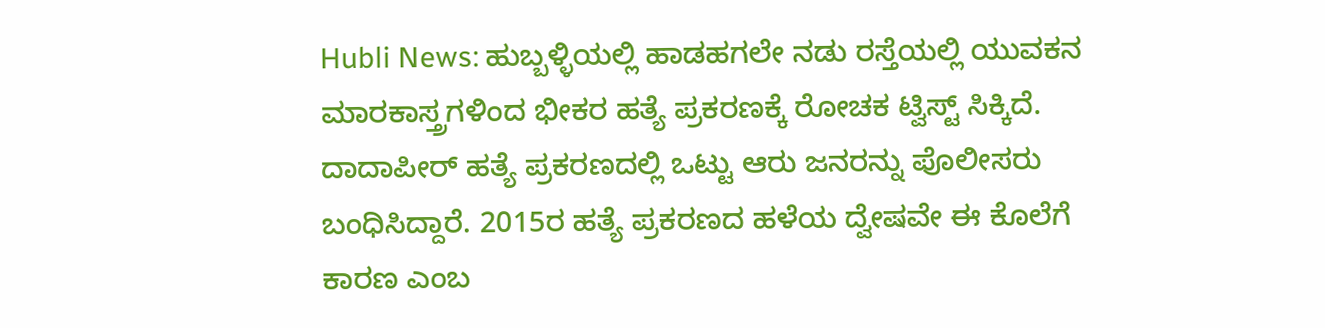Hubli News: ಹುಬ್ಬಳ್ಳಿಯಲ್ಲಿ ಹಾಡಹಗಲೇ ನಡು ರಸ್ತೆಯಲ್ಲಿ ಯುವಕನ ಮಾರಕಾಸ್ತ್ರಗಳಿಂದ ಭೀಕರ ಹತ್ಯೆ ಪ್ರಕರಣಕ್ಕೆ ರೋಚಕ ಟ್ವಿಸ್ಟ್ ಸಿಕ್ಕಿದೆ. ದಾದಾಪೀರ್ ಹತ್ಯೆ ಪ್ರಕರಣದಲ್ಲಿ ಒಟ್ಟು ಆರು ಜನರನ್ನು ಪೊಲೀಸರು ಬಂಧಿಸಿದ್ದಾರೆ. 2015ರ ಹತ್ಯೆ ಪ್ರಕರಣದ ಹಳೆಯ ದ್ವೇಷವೇ ಈ ಕೊಲೆಗೆ ಕಾರಣ ಎಂಬ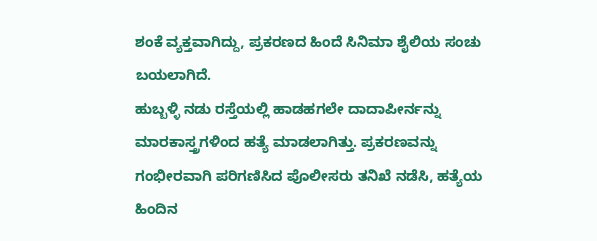ಶಂಕೆ ವ್ಯಕ್ತವಾಗಿದ್ದು, ಪ್ರಕರಣದ ಹಿಂದೆ ಸಿನಿಮಾ ಶೈಲಿಯ ಸಂಚು ಬಯಲಾಗಿದೆ.
ಹುಬ್ಬಳ್ಳಿ ನಡು ರಸ್ತೆಯಲ್ಲಿ ಹಾಡಹಗಲೇ ದಾದಾಪೀರ್ನನ್ನು ಮಾರಕಾಸ್ತ್ರಗಳಿಂದ ಹತ್ಯೆ ಮಾಡಲಾಗಿತ್ತು. ಪ್ರಕರಣವನ್ನು ಗಂಭೀರವಾಗಿ ಪರಿಗಣಿಸಿದ ಪೊಲೀಸರು ತನಿಖೆ ನಡೆಸಿ, ಹತ್ಯೆಯ ಹಿಂದಿನ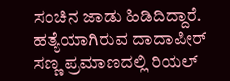ಸಂಚಿನ ಜಾಡು ಹಿಡಿದಿದ್ದಾರೆ.
ಹತ್ಯೆಯಾಗಿರುವ ದಾದಾಪೀರ್ ಸಣ್ಣ ಪ್ರಮಾಣದಲ್ಲಿ ರಿಯಲ್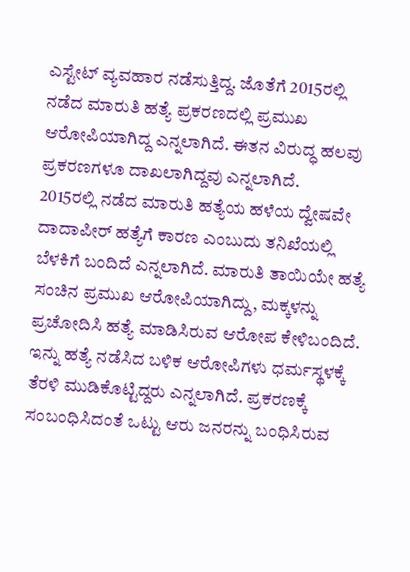ಎಸ್ಟೇಟ್ ವ್ಯವಹಾರ ನಡೆಸುತ್ತಿದ್ದ. ಜೊತೆಗೆ 2015ರಲ್ಲಿ ನಡೆದ ಮಾರುತಿ ಹತ್ಯೆ ಪ್ರಕರಣದಲ್ಲಿ ಪ್ರಮುಖ ಆರೋಪಿಯಾಗಿದ್ದ ಎನ್ನಲಾಗಿದೆ. ಈತನ ವಿರುದ್ಧ ಹಲವು ಪ್ರಕರಣಗಳೂ ದಾಖಲಾಗಿದ್ದವು ಎನ್ನಲಾಗಿದೆ.
2015ರಲ್ಲಿ ನಡೆದ ಮಾರುತಿ ಹತ್ಯೆಯ ಹಳೆಯ ದ್ವೇಷವೇ ದಾದಾಪೀರ್ ಹತ್ಯೆಗೆ ಕಾರಣ ಎಂಬುದು ತನಿಖೆಯಲ್ಲಿ ಬೆಳಕಿಗೆ ಬಂದಿದೆ ಎನ್ನಲಾಗಿದೆ. ಮಾರುತಿ ತಾಯಿಯೇ ಹತ್ಯೆ ಸಂಚಿನ ಪ್ರಮುಖ ಆರೋಪಿಯಾಗಿದ್ದು, ಮಕ್ಕಳನ್ನು ಪ್ರಚೋದಿಸಿ ಹತ್ಯೆ ಮಾಡಿಸಿರುವ ಆರೋಪ ಕೇಳಿಬಂದಿದೆ.
ಇನ್ನು ಹತ್ಯೆ ನಡೆಸಿದ ಬಳಿಕ ಆರೋಪಿಗಳು ಧರ್ಮಸ್ಥಳಕ್ಕೆ ತೆರಳಿ ಮುಡಿಕೊಟ್ಟಿದ್ದರು ಎನ್ನಲಾಗಿದೆ. ಪ್ರಕರಣಕ್ಕೆ ಸಂಬಂಧಿಸಿದಂತೆ ಒಟ್ಟು ಆರು ಜನರನ್ನು ಬಂಧಿಸಿರುವ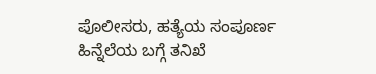ಪೊಲೀಸರು, ಹತ್ಯೆಯ ಸಂಪೂರ್ಣ ಹಿನ್ನೆಲೆಯ ಬಗ್ಗೆ ತನಿಖೆ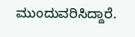ಮುಂದುವರಿಸಿದ್ದಾರೆ.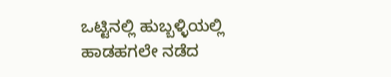ಒಟ್ಟಿನಲ್ಲಿ ಹುಬ್ಬಳ್ಳಿಯಲ್ಲಿ ಹಾಡಹಗಲೇ ನಡೆದ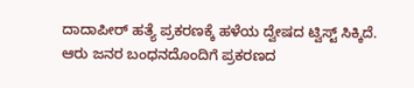ದಾದಾಪೀರ್ ಹತ್ಯೆ ಪ್ರಕರಣಕ್ಕೆ ಹಳೆಯ ದ್ವೇಷದ ಟ್ವಿಸ್ಟ್ ಸಿಕ್ಕಿದೆ. ಆರು ಜನರ ಬಂಧನದೊಂದಿಗೆ ಪ್ರಕರಣದ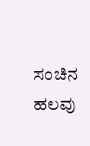ಸಂಚಿನ ಹಲವು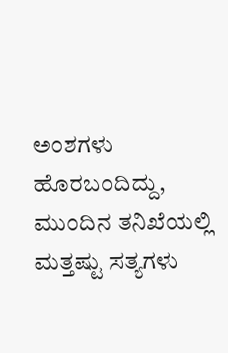ಅಂಶಗಳು ಹೊರಬಂದಿದ್ದು, ಮುಂದಿನ ತನಿಖೆಯಲ್ಲಿ ಮತ್ತಷ್ಟು ಸತ್ಯಗಳು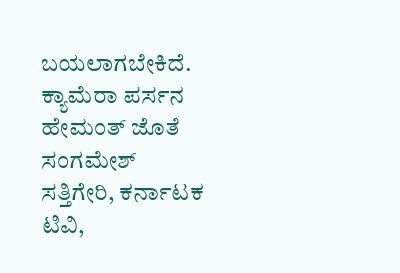ಬಯಲಾಗಬೇಕಿದೆ.
ಕ್ಯಾಮೆರಾ ಪರ್ಸನ ಹೇಮಂತ್ ಜೊತೆ ಸಂಗಮೇಶ್ ಸತ್ತಿಗೇರಿ, ಕರ್ನಾಟಕ ಟಿವಿ,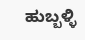ಹುಬ್ಬಳ್ಳಿ